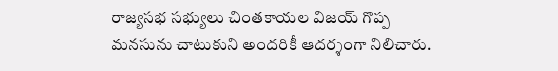రాజ్యసభ సభ్యులు చింతకాయల విజయ్ గొప్ప మనసును చాటుకుని అందరికీ ఆదర్శంగా నిలిచారు.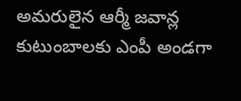అమరులైన ఆర్మీ జవాన్ల కుటుంబాలకు ఎంపీ అండగా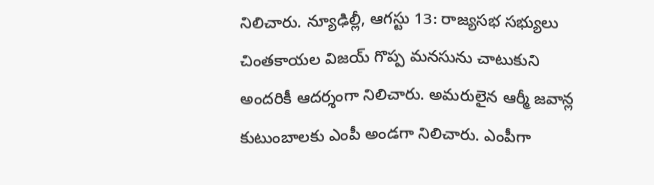నిలిచారు. న్యూఢిల్లీ, ఆగస్టు 13: రాజ్యసభ సభ్యులు చింతకాయల విజయ్ గొప్ప మనసును చాటుకుని అందరికీ ఆదర్శంగా నిలిచారు. అమరులైన ఆర్మీ జవాన్ల కుటుంబాలకు ఎంపీ అండగా నిలిచారు. ఎంపీగా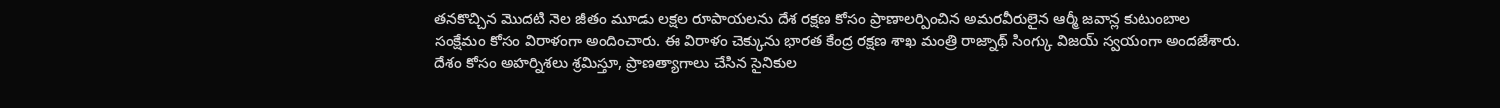తనకొచ్చిన మొదటి నెల జీతం మూడు లక్షల రూపాయలను దేశ రక్షణ కోసం ప్రాణాలర్పించిన అమరవీరులైన ఆర్మీ జవాన్ల కుటుంబాల సంక్షేమం కోసం విరాళంగా అందించారు. ఈ విరాళం చెక్కును భారత కేంద్ర రక్షణ శాఖ మంత్రి రాజ్నాథ్ సింగ్కు విజయ్ స్వయంగా అందజేశారు. దేశం కోసం అహర్నిశలు శ్రమిస్తూ, ప్రాణత్యాగాలు చేసిన సైనికుల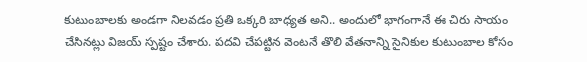కుటుంబాలకు అండగా నిలవడం ప్రతి ఒక్కరి బాధ్యత అని.. అందులో భాగంగానే ఈ చిరు సాయం చేసినట్లు విజయ్ స్పష్టం చేశారు. పదవి చేపట్టిన వెంటనే తొలి వేతనాన్ని సైనికుల కుటుంబాల కోసం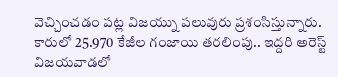వెచ్చించడం పట్ల విజయ్ను పలువురు ప్రశంసిస్తున్నారు. కారులో 25.970 కేజీల గంజాయి తరలింపు.. ఇద్దరి అరెస్ట్ విజయవాడలో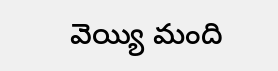వెయ్యి మంది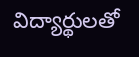విద్యార్థులతో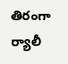తిరంగా ర్యాలీ